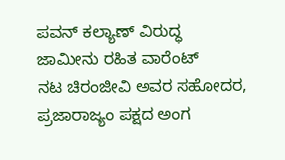ಪವನ್ ಕಲ್ಯಾಣ್ ವಿರುದ್ಧ ಜಾಮೀನು ರಹಿತ ವಾರೆಂಟ್
ನಟ ಚಿರಂಜೀವಿ ಅವರ ಸಹೋದರ, ಪ್ರಜಾರಾಜ್ಯಂ ಪಕ್ಷದ ಅಂಗ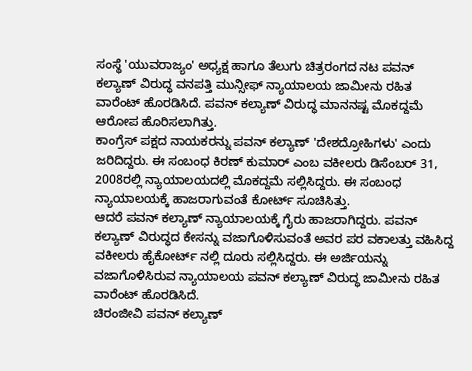ಸಂಸ್ಥೆ 'ಯುವರಾಜ್ಯಂ' ಅಧ್ಯಕ್ಷ ಹಾಗೂ ತೆಲುಗು ಚಿತ್ರರಂಗದ ನಟ ಪವನ್ ಕಲ್ಯಾಣ್ ವಿರುದ್ಧ ವನಪತ್ತಿ ಮುನ್ಸೀಫ್ ನ್ಯಾಯಾಲಯ ಜಾಮೀನು ರಹಿತ ವಾರೆಂಟ್ ಹೊರಡಿಸಿದೆ. ಪವನ್ ಕಲ್ಯಾಣ್ ವಿರುದ್ಧ ಮಾನನಷ್ಟ ಮೊಕದ್ದಮೆ ಆರೋಪ ಹೊರಿಸಲಾಗಿತ್ತು.
ಕಾಂಗ್ರೆಸ್ ಪಕ್ಷದ ನಾಯಕರನ್ನು ಪವನ್ ಕಲ್ಯಾಣ್ 'ದೇಶದ್ರೋಹಿಗಳು' ಎಂದು ಜರಿದಿದ್ದರು. ಈ ಸಂಬಂಧ ಕಿರಣ್ ಕುಮಾರ್ ಎಂಬ ವಕೀಲರು ಡಿಸೆಂಬರ್ 31, 2008ರಲ್ಲಿ ನ್ಯಾಯಾಲಯದಲ್ಲಿ ಮೊಕದ್ದಮೆ ಸಲ್ಲಿಸಿದ್ದರು. ಈ ಸಂಬಂಧ ನ್ಯಾಯಾಲಯಕ್ಕೆ ಹಾಜರಾಗುವಂತೆ ಕೋರ್ಟ್ ಸೂಚಿಸಿತ್ತು.
ಆದರೆ ಪವನ್ ಕಲ್ಯಾಣ್ ನ್ಯಾಯಾಲಯಕ್ಕೆ ಗೈರು ಹಾಜರಾಗಿದ್ದರು. ಪವನ್ ಕಲ್ಯಾಣ್ ವಿರುದ್ಧದ ಕೇಸನ್ನು ವಜಾಗೊಳಿಸುವಂತೆ ಅವರ ಪರ ವಕಾಲತ್ತು ವಹಿಸಿದ್ದ ವಕೀಲರು ಹೈಕೋರ್ಟ್ ನಲ್ಲಿ ದೂರು ಸಲ್ಲಿಸಿದ್ದರು. ಈ ಅರ್ಜಿಯನ್ನು ವಜಾಗೊಳಿಸಿರುವ ನ್ಯಾಯಾಲಯ ಪವನ್ ಕಲ್ಯಾಣ್ ವಿರುದ್ಧ ಜಾಮೀನು ರಹಿತ ವಾರೆಂಟ್ ಹೊರಡಿಸಿದೆ.
ಚಿರಂಜೀವಿ ಪವನ್ ಕಲ್ಯಾಣ್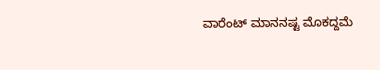ವಾರೆಂಟ್ ಮಾನನಷ್ಟ ಮೊಕದ್ದಮೆ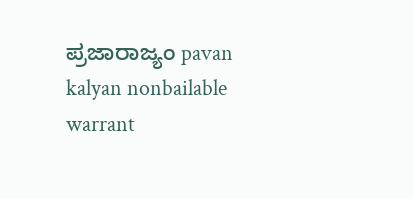ಪ್ರಜಾರಾಜ್ಯಂ pavan kalyan nonbailable warrant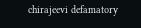chirajeevi defamatory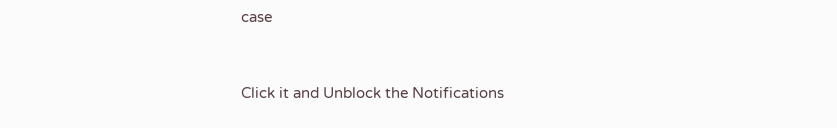case


Click it and Unblock the Notifications